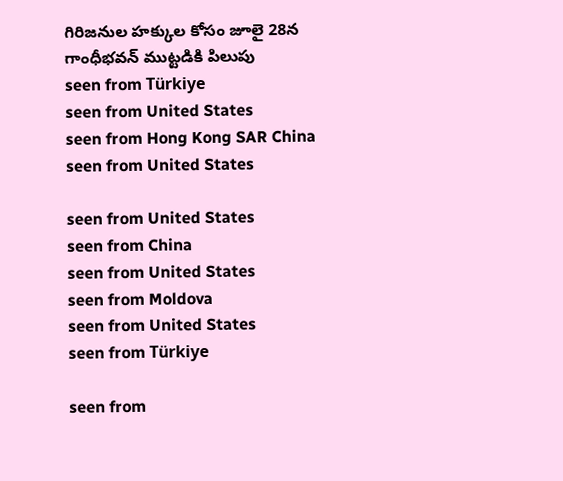గిరిజనుల హక్కుల కోసం జూలై 28న గాంధీభవన్ ముట్టడికి పిలుపు
seen from Türkiye
seen from United States
seen from Hong Kong SAR China
seen from United States

seen from United States
seen from China
seen from United States
seen from Moldova
seen from United States
seen from Türkiye

seen from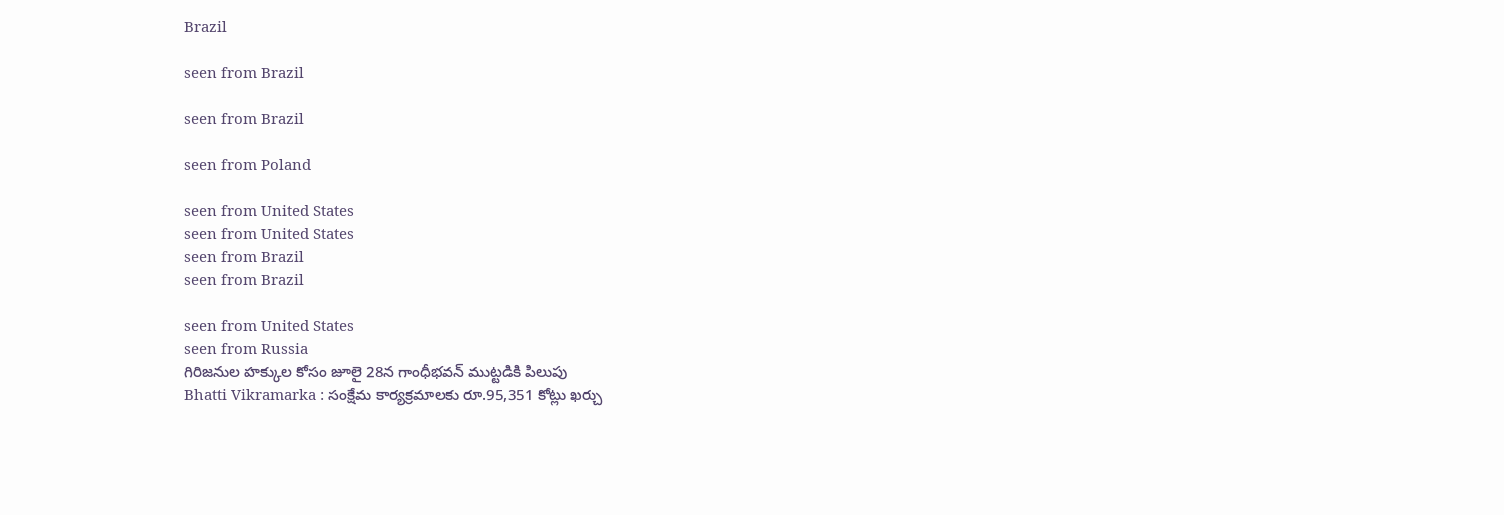Brazil

seen from Brazil

seen from Brazil

seen from Poland

seen from United States
seen from United States
seen from Brazil
seen from Brazil

seen from United States
seen from Russia
గిరిజనుల హక్కుల కోసం జూలై 28న గాంధీభవన్ ముట్టడికి పిలుపు
Bhatti Vikramarka : సంక్షేమ కార్యక్రమాలకు రూ.95,351 కోట్లు ఖర్చు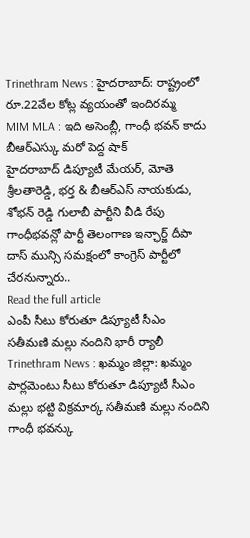Trinethram News : హైదరాబాద్: రాష్ట్రంలో రూ.22వేల కోట్ల వ్యయంతో ఇందిరమ్మ
MIM MLA : ఇది అసెంబ్లీ, గాంధీ భవన్ కాదు
బీఆర్ఎస్కు మరో పెద్ద షాక్
హైదరాబాద్ డిప్యూటీ మేయర్, మోతె శ్రీలతారెడ్డి, భర్త & బీఆర్ఎస్ నాయకుడు, శోభన్ రెడ్డి గులాబీ పార్టీని వీడి రేపు గాంధీభవన్లో పార్టీ తెలంగాణ ఇన్ఛార్జ్ దీపా దాస్ మున్సి సమక్షంలో కాంగ్రెస్ పార్టీలో చేరనున్నారు..
Read the full article
ఎంపీ సీటు కోరుతూ డిప్యూటీ సీఎం సతీమణి మల్లు నందిని భారీ ర్యాలీ
Trinethram News : ఖమ్మం జిల్లా: ఖమ్మం పార్లమెంటు సీటు కోరుతూ డిప్యూటీ సీఎం మల్లు భట్టి విక్రమార్క సతీమణి మల్లు నందిని గాంధీ భవన్కు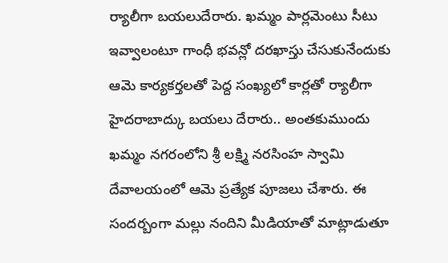ర్యాలీగా బయలుదేరారు. ఖమ్మం పార్లమెంటు సీటు ఇవ్వాలంటూ గాంధీ భవన్లో దరఖాస్తు చేసుకునేందుకు ఆమె కార్యకర్తలతో పెద్ద సంఖ్యలో కార్లతో ర్యాలీగా హైదరాబాద్కు బయలు దేరారు.. అంతకుముందు ఖమ్మం నగరంలోని శ్రీ లక్ష్మి నరసింహ స్వామి దేవాలయంలో ఆమె ప్రత్యేక పూజలు చేశారు. ఈ సందర్బంగా మల్లు నందిని మీడియాతో మాట్లాడుతూ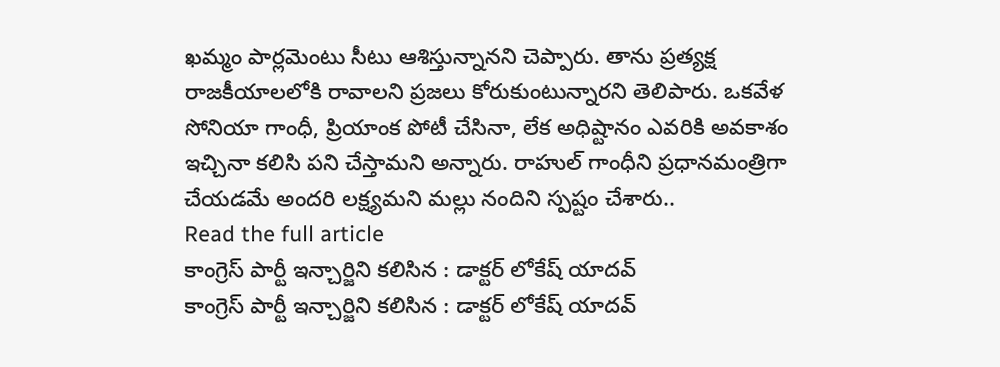ఖమ్మం పార్లమెంటు సీటు ఆశిస్తున్నానని చెప్పారు. తాను ప్రత్యక్ష రాజకీయాలలోకి రావాలని ప్రజలు కోరుకుంటున్నారని తెలిపారు. ఒకవేళ సోనియా గాంధీ, ప్రియాంక పోటీ చేసినా, లేక అధిష్టానం ఎవరికి అవకాశం ఇచ్చినా కలిసి పని చేస్తామని అన్నారు. రాహుల్ గాంధీని ప్రధానమంత్రిగా చేయడమే అందరి లక్ష్యమని మల్లు నందిని స్పష్టం చేశారు..
Read the full article
కాంగ్రెస్ పార్టీ ఇన్చార్జిని కలిసిన : డాక్టర్ లోకేష్ యాదవ్
కాంగ్రెస్ పార్టీ ఇన్చార్జిని కలిసిన : డాక్టర్ లోకేష్ యాదవ్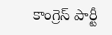కాంగ్రెస్ పార్టీ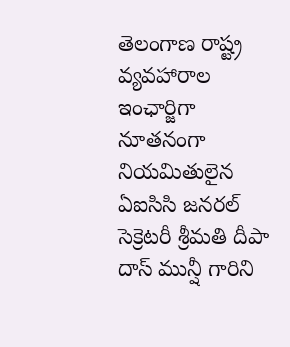తెలంగాణ రాష్ట్ర వ్యవహారాల ఇంఛార్జిగా నూతనంగా నియమితులైన ఏఐసిసి జనరల్ సెక్రెటరీ శ్రీమతి దీపా దాస్ మున్షీ గారిని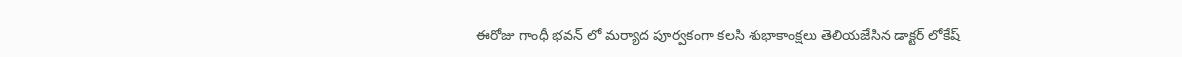ఈరోజు గాంధీ భవన్ లో మర్యాద పూర్వకంగా కలసి శుభాకాంక్షలు తెలియజేసిన డాక్టర్ లోకేష్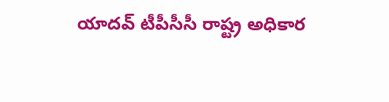యాదవ్ టీపీసీసీ రాష్ట్ర అధికార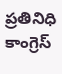ప్రతినిధి కాంగ్రెస్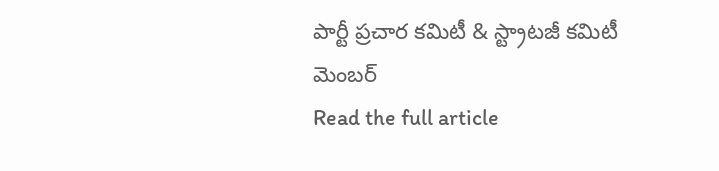పార్టీ ప్రచార కమిటీ & స్ట్రాటజీ కమిటీ మెంబర్
Read the full article